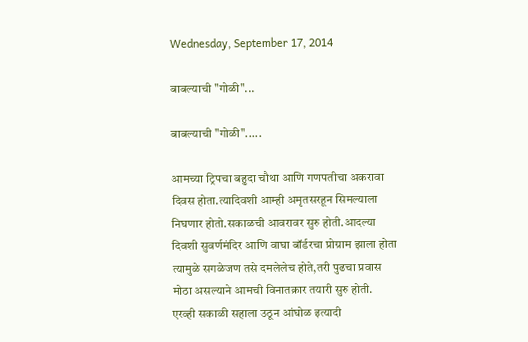Wednesday, September 17, 2014

बाबल्याची "गोळी"...

बाबल्याची "गोळी".....

आमच्या ट्रिपचा बहुदा चौथा आणि गणपतीचा अकरावा दिवस होता.त्यादिवशी आम्ही अमृतसरहून सिमल्याला निघणार होतो.सकाळची आवरावर सुरु होती.आदल्या दिवशी सुवर्णमंदिर आणि वाघा बॉर्डरचा प्रोग्राम झाला होता त्यामुळे सगळेजण तसे दमलेलेच होते,तरी पुढचा प्रवास मोठा असल्याने आमची विनातक्रार तयारी सुरु होती.
एरव्ही सकाळी सहाला उठून आंघोळ इत्यादी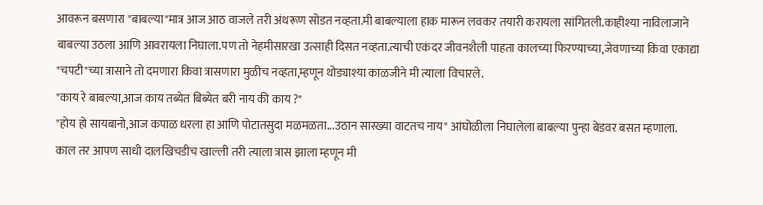आवरून बसणारा "बाबल्या"मात्र आज आठ वाजले तरी अंथरूण सोडत नव्हता.मी बाबल्याला हाक मारून लवकर तयारी करायला सांगितली.काहीश्या नाविलाजाने बाबल्या उठला आणि आवरायला निघाला.पण तो नेहमीसारखा उत्साही दिसत नव्हता.त्याची एकंदर जीवनशैली पाहता कालच्या फिरण्याच्या,जेवणाच्या किवा एकाद्या "चपटी"च्या त्रासाने तो दमणारा किवा त्रासणारा मुळीच नव्हता,म्हणून थोड्याश्या काळजीने मी त्याला विचारले.
"काय रे बाबल्या,आज काय तब्येत बिब्येत बरी नाय की काय ?"
"होय हो सायबानो,आज कपाळ धरला हा आणि पोटातसुदा मळमळता...उठान सारख्या वाटतच नाय" आंघोळीला निघालेला बाबल्या पुन्हा बेडवर बसत म्हणाला.
काल तर आपण साधी दालखिचडीच खाल्ली तरी त्याला त्रास झाला म्हणून मी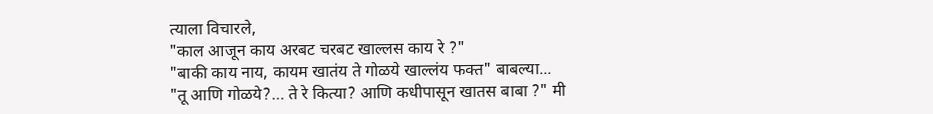त्याला विचारले,
"काल आजून काय अरबट चरबट खाल्लस काय रे ?"
"बाकी काय नाय, कायम खातंय ते गोळये खाल्लंय फक्त" बाबल्या...
"तू आणि गोळये?… ते रे कित्या? आणि कधीपासून खातस बाबा ?" मी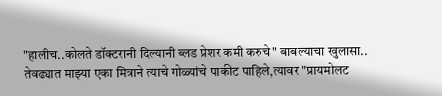"हालीच..कोलते डॉक्टरानी दिल्यानी ब्लड प्रेशर कमी करुचे" बाबल्याचा खुलासा..
तेवढ्यात माझ्या एका मित्राने त्याचे गोळ्यांचे पाकीट पाहिले,त्यावर "प्रायमोलट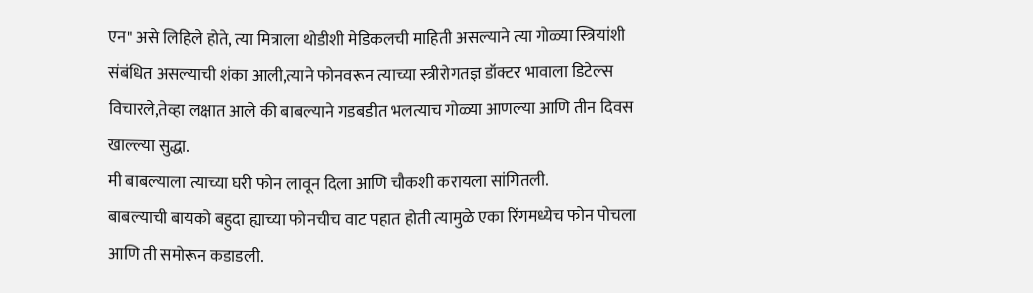एन" असे लिहिले होते, त्या मित्राला थोडीशी मेडिकलची माहिती असल्याने त्या गोळ्या स्त्रियांशी संबंधित असल्याची शंका आली,त्याने फोनवरून त्याच्या स्त्रीरोगतज्ञ डॉक्टर भावाला डिटेल्स विचारले,तेव्हा लक्षात आले की बाबल्याने गडबडीत भलत्याच गोळ्या आणल्या आणि तीन दिवस खाल्ल्या सुद्धा.
मी बाबल्याला त्याच्या घरी फोन लावून दिला आणि चौकशी करायला सांगितली.
बाबल्याची बायको बहुदा ह्याच्या फोनचीच वाट पहात होती त्यामुळे एका रिंगमध्येच फोन पोचला आणि ती समोरून कडाडली.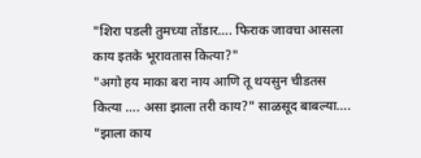"शिरा पडली तुमच्या तोंडार…. फिराक जावचा आसला काय इतके भूरावतास कित्या?"
"अगो हय माका बरा नाय आणि तू थयसुन चीडतस कित्या …. असा झाला तरी काय?" साळसूद बाबल्या….
"झाला काय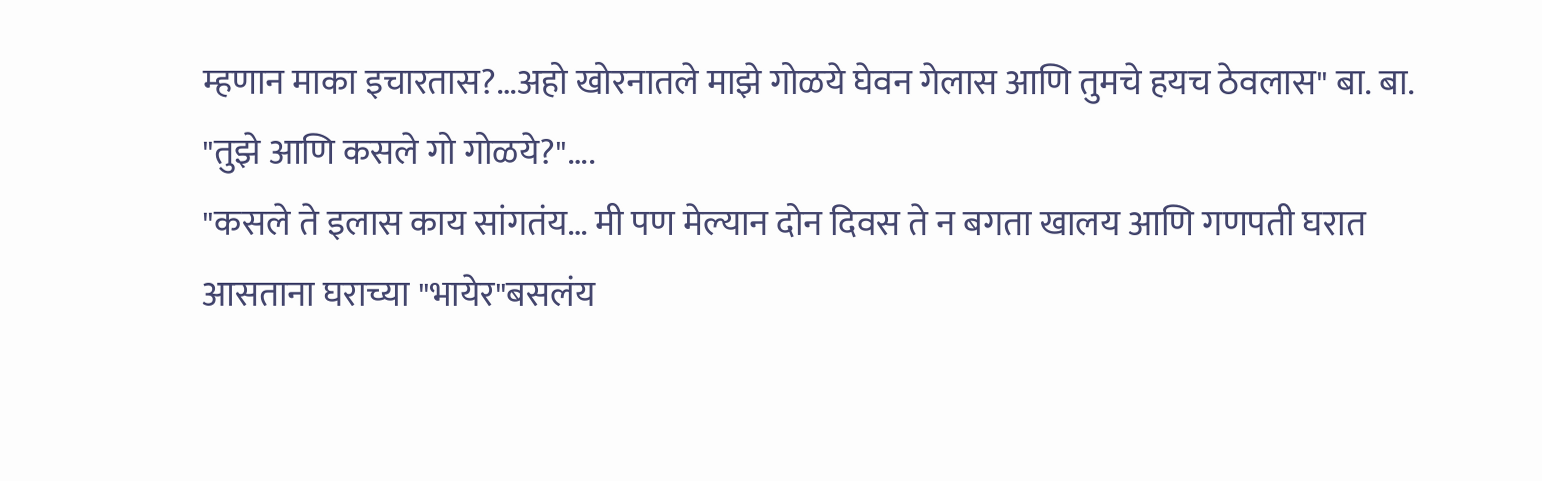म्हणान माका इचारतास?…अहो खोरनातले माझे गोळये घेवन गेलास आणि तुमचे हयच ठेवलास" बा. बा.
"तुझे आणि कसले गो गोळये?"….
"कसले ते इलास काय सांगतंय… मी पण मेल्यान दोन दिवस ते न बगता खालय आणि गणपती घरात आसताना घराच्या "भायेर"बसलंय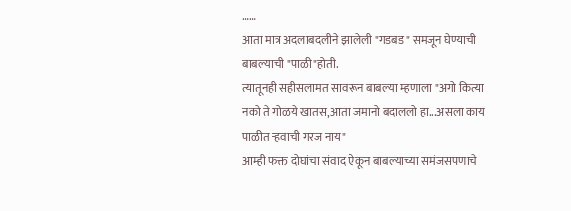……
आता मात्र अदलाबदलीने झालेली "गडबड" समजून घेण्याची बाबल्याची "पाळी"होती.
त्यातूनही सहीसलामत सावरून बाबल्या म्हणाला "अगो कित्या नको ते गोळये खातस,आता जमानो बदाललो हा...असला काय पाळीत ऱ्हवाची गरज नाय"
आम्ही फक्त दोघांचा संवाद ऐकून बाबल्याच्या समंजसपणाचे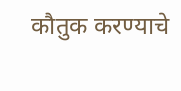कौतुक करण्याचे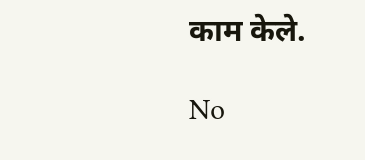काम केले.

No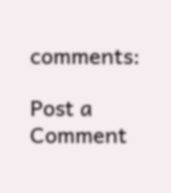comments:

Post a Comment